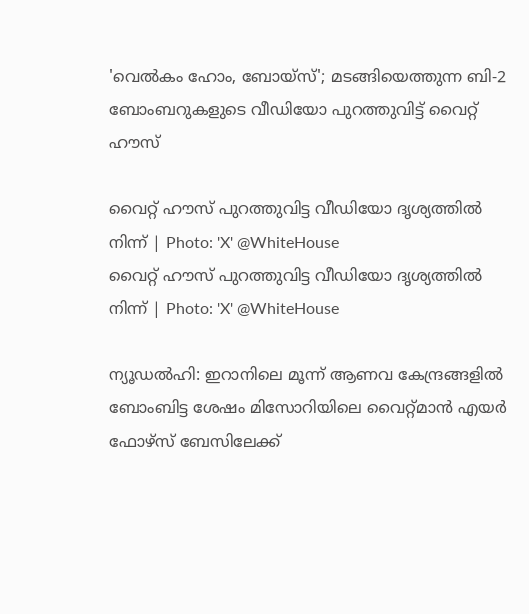'വെൽകം ഹോം, ബോയ്സ്'; മടങ്ങിയെത്തുന്ന ബി-2 ബോംബറുകളുടെ വീഡിയോ പുറത്തുവിട്ട് വൈറ്റ് ഹൗസ്

വൈറ്റ് ഹൗസ് പുറത്തുവിട്ട വീഡിയോ ദൃശ്യത്തിൽ നിന്ന് | Photo: 'X' @WhiteHouse
വൈറ്റ് ഹൗസ് പുറത്തുവിട്ട വീഡിയോ ദൃശ്യത്തിൽ നിന്ന് | Photo: 'X' @WhiteHouse

ന്യൂഡൽഹി: ഇറാനിലെ മൂന്ന് ആണവ കേന്ദ്രങ്ങളിൽ ബോംബിട്ട ശേഷം മിസോറിയിലെ വൈറ്റ്മാൻ എയർ ഫോഴ്സ് ബേസിലേക്ക്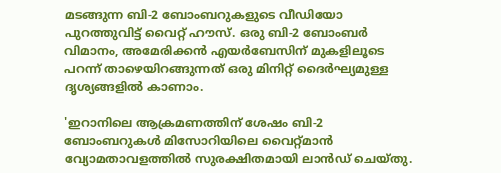മടങ്ങുന്ന ബി-2 ബോംബറുകളുടെ വീഡിയോ പുറത്തുവിട്ട് വൈറ്റ് ഹൗസ്. ഒരു ബി-2 ബോംബർ വിമാനം, അമേരിക്കൻ എയർബേസിന് മുകളിലൂടെ പറന്ന് താഴെയിറങ്ങുന്നത് ഒരു മിനിറ്റ് ദൈർഘ്യമുള്ള ദൃശ്യങ്ങളിൽ കാണാം.

'ഇറാനിലെ ആക്രമണത്തിന് ശേഷം ബി-2 ബോംബറുകൾ മിസോറിയിലെ വൈറ്റ്മാൻ വ്യോമതാവളത്തിൽ സുരക്ഷിതമായി ലാൻഡ് ചെയ്തു.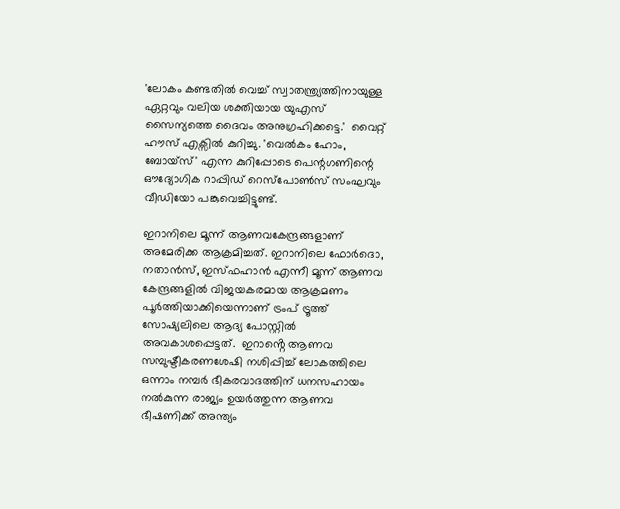'ലോകം കണ്ടതിൽ വെച്ച് സ്വാതന്ത്ര്യത്തിനായുള്ള ഏറ്റവും വലിയ ശക്തിയായ യുഎസ് സൈന്യത്തെ ദൈവം അനുഗ്രഹിക്കട്ടെ.'  വൈറ്റ് ഹൗസ് എക്സിൽ കുറിച്ചു. 'വെൽകം ഹോം, ബോയ്സ്' എന്ന കുറിപ്പോടെ പെന്റഗണിന്റെ ഔദ്യോഗിക റാപ്പിഡ് റെസ്പോൺസ് സംഘവും വീഡിയോ പങ്കുവെച്ചിട്ടുണ്ട്.

ഇറാനിലെ മൂന്ന് ആണവകേന്ദ്രങ്ങളാണ് അമേരിക്ക ആക്രമിച്ചത്. ഇറാനിലെ ഫോർദൊ, നതാൻസ്, ഇസ്ഫഹാൻ എന്നീ മൂന്ന് ആണവ കേന്ദ്രങ്ങളിൽ വിജയകരമായ ആക്രമണം പൂർത്തിയാക്കിയെന്നാണ് ട്രംപ് ട്രൂത്ത് സോഷ്യലിലെ ആദ്യ പോസ്റ്റിൽ അവകാശപ്പെട്ടത്.  ഇറാൻ്റെ ആണവ സമ്പുഷ്ടീകരണശേഷി നശിപ്പിച്ച് ലോകത്തിലെ ഒന്നാം നമ്പർ ഭീകരവാദത്തിന് ധനസഹായം നൽകുന്ന രാജ്യം ഉയർത്തുന്ന ആണവ ഭീഷണിക്ക് അന്ത്യം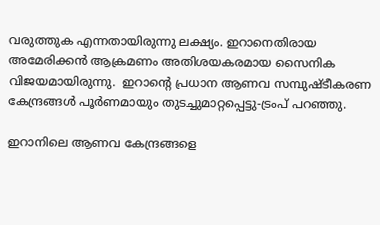വരുത്തുക എന്നതായിരുന്നു ലക്ഷ്യം. ഇറാനെതിരായ അമേരിക്കൻ ആക്രമണം അതിശയകരമായ സൈനിക വിജയമായിരുന്നു.  ഇറാൻ്റെ പ്രധാന ആണവ സമ്പുഷ്ടീകരണ കേന്ദ്രങ്ങൾ പൂർണമായും തുടച്ചുമാറ്റപ്പെട്ടു-ട്രംപ് പറഞ്ഞു.

ഇറാനിലെ ആണവ കേന്ദ്രങ്ങളെ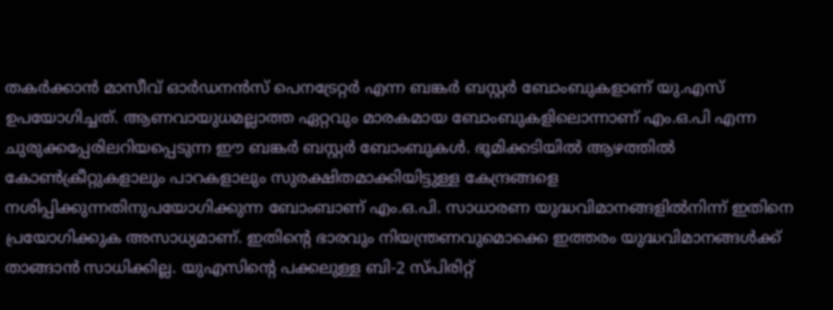തകർക്കാൻ മാസീവ് ഓർഡനൻസ് പെനട്രേറ്റർ എന്ന ബങ്കർ ബസ്റ്റർ ബോംബുകളാണ് യു.എസ് ഉപയോഗിച്ചത്. ആണവായുധമല്ലാത്ത ഏറ്റവും മാരകമായ ബോംബുകളിലൊന്നാണ് എം.ഒ.പി എന്ന ചുരുക്കപ്പേരിലറിയപ്പെടുന്ന ഈ ബങ്കർ ബസ്റ്റർ ബോംബുകൾ. ഭൂമിക്കടിയിൽ ആഴത്തിൽ കോൺക്രീറ്റുകളാലും പാറകളാലും സുരക്ഷിതമാക്കിയിട്ടുള്ള കേന്ദ്രങ്ങളെ നശിപ്പിക്കുന്നതിനുപയോഗിക്കുന്ന ബോംബാണ് എം.ഒ.പി. സാധാരണ യുദ്ധവിമാനങ്ങളിൽനിന്ന് ഇതിനെ പ്രയോഗിക്കുക അസാധ്യമാണ്. ഇതിന്റെ ഭാരവും നിയന്ത്രണവുമൊക്കെ ഇത്തരം യുദ്ധവിമാനങ്ങൾക്ക് താങ്ങാൻ സാധിക്കില്ല. യുഎസിന്റെ പക്കലുള്ള ബി-2 സ്പിരിറ്റ്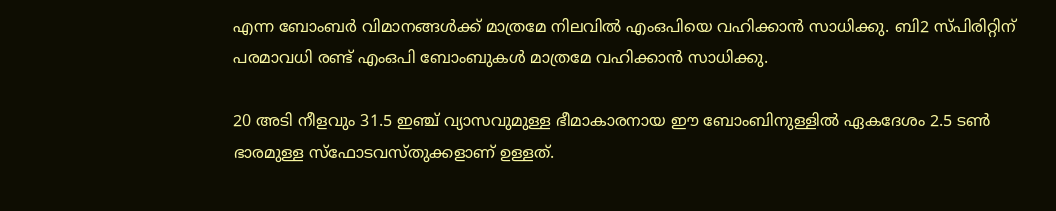എന്ന ബോംബർ വിമാനങ്ങൾക്ക് മാത്രമേ നിലവിൽ എംഒപിയെ വഹിക്കാൻ സാധിക്കു. ബി2 സ്പിരിറ്റിന് പരമാവധി രണ്ട് എംഒപി ബോംബുകൾ മാത്രമേ വഹിക്കാൻ സാധിക്കു.

20 അടി നീളവും 31.5 ഇഞ്ച് വ്യാസവുമുള്ള ഭീമാകാരനായ ഈ ബോംബിനുള്ളിൽ ഏകദേശം 2.5 ടൺ ഭാരമുള്ള സ്‌ഫോടവസ്തുക്കളാണ് ഉള്ളത്.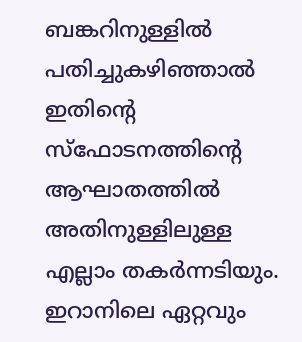ബങ്കറിനുള്ളിൽ പതിച്ചുകഴിഞ്ഞാൽ ഇതിന്റെ സ്‌ഫോടനത്തിന്റെ ആഘാതത്തിൽ അതിനുള്ളിലുള്ള എല്ലാം തകർന്നടിയും. ഇറാനിലെ ഏറ്റവും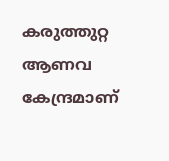കരുത്തുറ്റ ആണവ കേന്ദ്രമാണ്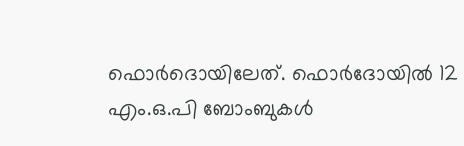ഫൊർദൊയിലേത്. ഫൊർദോയിൽ 12 എം.ഒ.പി ബോംബുകൾ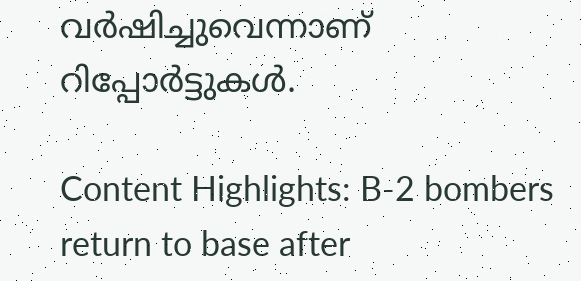വർഷിച്ചുവെന്നാണ് റിപ്പോർട്ടുകൾ.

Content Highlights: B-2 bombers return to base after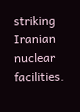striking Iranian nuclear facilities.